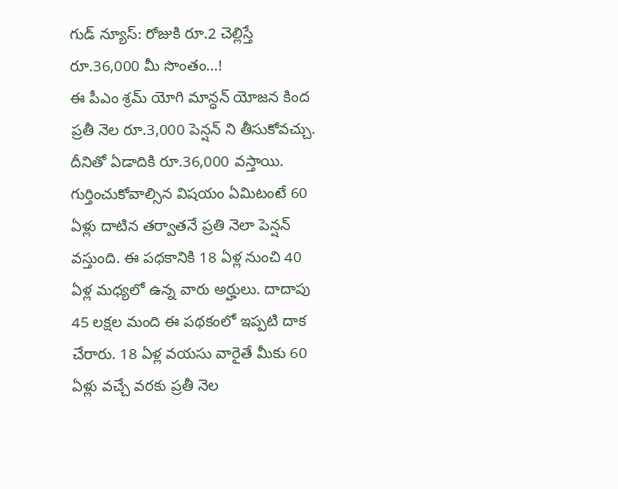గుడ్ న్యూస్: రోజుకి రూ.2 చెల్లిస్తే రూ.36,000 మీ సొంతం...!
ఈ పీఎం శ్రమ్ యోగి మాన్ధన్ యోజన కింద ప్రతీ నెల రూ.3,000 పెన్షన్ ని తీసుకోవచ్చు. దీనితో ఏడాదికి రూ.36,000 వస్తాయి. గుర్తించుకోవాల్సిన విషయం ఏమిటంటే 60 ఏళ్లు దాటిన తర్వాతనే ప్రతి నెలా పెన్షన్ వస్తుంది. ఈ పధకానికి 18 ఏళ్ల నుంచి 40 ఏళ్ల మధ్యలో ఉన్న వారు అర్హులు. దాదాపు 45 లక్షల మంది ఈ పథకంలో ఇప్పటి దాక చేరారు. 18 ఏళ్ల వయసు వారైతే మీకు 60 ఏళ్లు వచ్చే వరకు ప్రతీ నెల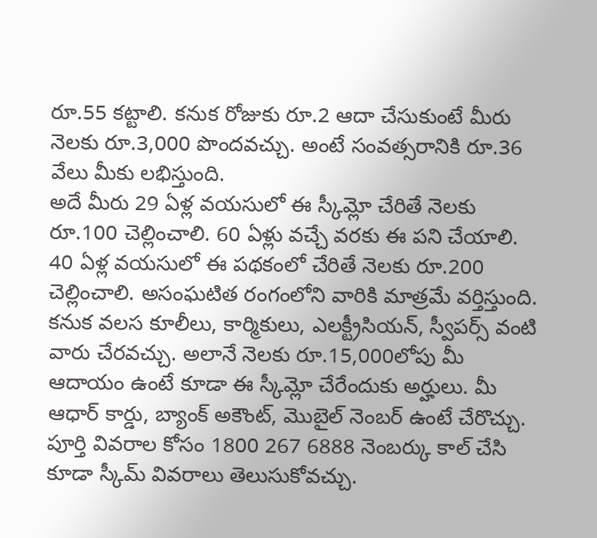రూ.55 కట్టాలి. కనుక రోజుకు రూ.2 ఆదా చేసుకుంటే మీరు నెలకు రూ.3,000 పొందవచ్చు. అంటే సంవత్సరానికి రూ.36 వేలు మీకు లభిస్తుంది.
అదే మీరు 29 ఏళ్ల వయసులో ఈ స్కీమ్లో చేరితే నెలకు రూ.100 చెల్లించాలి. 60 ఏళ్లు వచ్చే వరకు ఈ పని చేయాలి. 40 ఏళ్ల వయసులో ఈ పథకంలో చేరితే నెలకు రూ.200 చెల్లించాలి. అసంఘటిత రంగంలోని వారికి మాత్రమే వర్తిస్తుంది. కనుక వలస కూలీలు, కార్మికులు, ఎలక్ట్రీసియన్, స్వీపర్స్ వంటి వారు చేరవచ్చు. అలానే నెలకు రూ.15,000లోపు మీ ఆదాయం ఉంటే కూడా ఈ స్కీమ్లో చేరేందుకు అర్హులు. మీ ఆధార్ కార్డు, బ్యాంక్ అకౌంట్, మొబైల్ నెంబర్ ఉంటే చేరొచ్చు. పూర్తి వివరాల కోసం 1800 267 6888 నెంబర్కు కాల్ చేసి కూడా స్కీమ్ వివరాలు తెలుసుకోవచ్చు.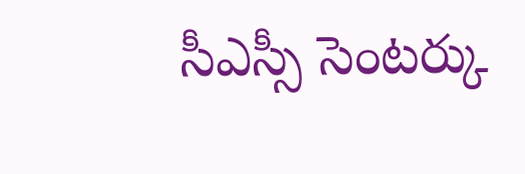సీఎస్సీ సెంటర్కు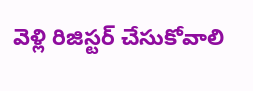వెళ్లి రిజిస్టర్ చేసుకోవాలి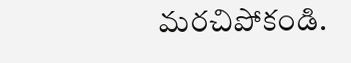మరచిపోకండి.